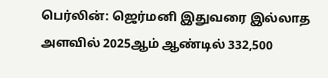பெர்லின்: ஜெர்மனி இதுவரை இல்லாத அளவில் 2025ஆம் ஆண்டில் 332,500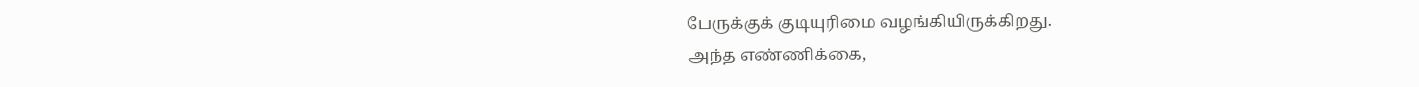பேருக்குக் குடியுரிமை வழங்கியிருக்கிறது.
அந்த எண்ணிக்கை,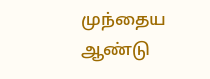முந்தைய ஆண்டு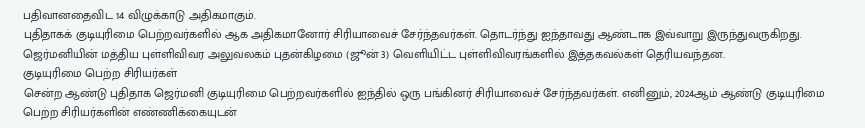பதிவானதைவிட 14 விழுக்காடு அதிகமாகும்.
புதிதாகக் குடியுரிமை பெற்றவர்களில் ஆக அதிகமானோர் சிரியாவைச் சேர்ந்தவர்கள். தொடர்ந்து ஐந்தாவது ஆண்டாக இவ்வாறு இருந்துவருகிறது.
ஜெர்மனியின் மத்திய புள்ளிவிவர அலுவலகம் புதன்கிழமை (ஜூன் 3) வெளியிட்ட புள்ளிவிவரங்களில் இத்தகவல்கள் தெரியவந்தன.
குடியுரிமை பெற்ற சிரியர்கள்
சென்ற ஆண்டு புதிதாக ஜெர்மனி குடியுரிமை பெற்றவர்களில் ஐந்தில் ஒரு பங்கினர் சிரியாவைச் சேர்ந்தவர்கள். எனினும், 2024ஆம் ஆண்டு குடியுரிமை பெற்ற சிரியர்களின் எண்ணிக்கையுடன்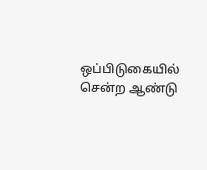ஒப்பிடுகையில் சென்ற ஆண்டு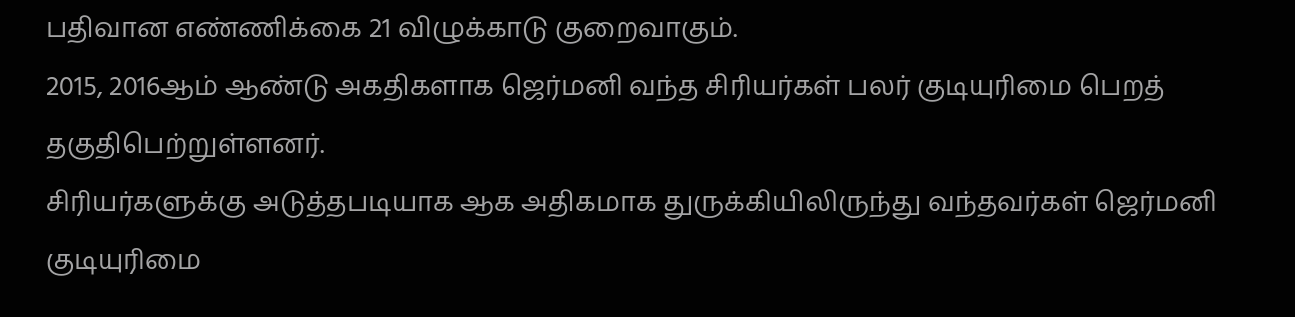பதிவான எண்ணிக்கை 21 விழுக்காடு குறைவாகும்.
2015, 2016ஆம் ஆண்டு அகதிகளாக ஜெர்மனி வந்த சிரியர்கள் பலர் குடியுரிமை பெறத் தகுதிபெற்றுள்ளனர்.
சிரியர்களுக்கு அடுத்தபடியாக ஆக அதிகமாக துருக்கியிலிருந்து வந்தவர்கள் ஜெர்மனி குடியுரிமை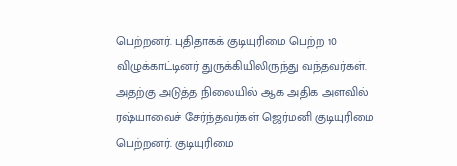பெற்றனர். புதிதாகக் குடியுரிமை பெற்ற 10 விழுக்காட்டினர் துருக்கியிலிருந்து வந்தவர்கள்.
அதற்கு அடுத்த நிலையில் ஆக அதிக அளவில் ரஷ்யாவைச் சேர்ந்தவர்கள் ஜெர்மனி குடியுரிமை பெற்றனர். குடியுரிமை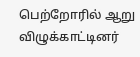பெற்றோரில் ஆறு விழுக்காட்டினர்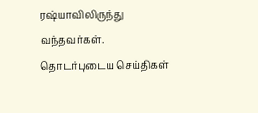ரஷ்யாவிலிருந்து வந்தவர்கள்.
தொடர்புடைய செய்திகள்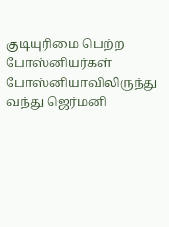குடியுரிமை பெற்ற போஸ்னியர்கள்
போஸ்னியாவிலிருந்து வந்து ஜெர்மனி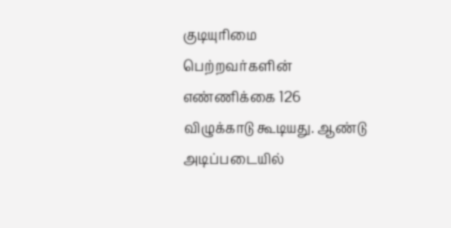குடியுரிமை பெற்றவர்களின் எண்ணிக்கை 126 விழுக்காடு கூடியது. ஆண்டு அடிப்படையில்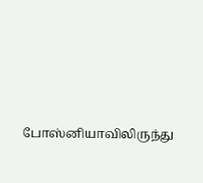போஸ்னியாவிலிருந்து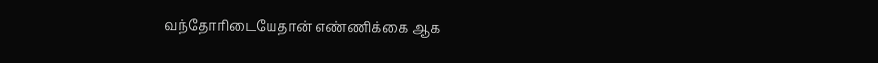வந்தோரிடையேதான் எண்ணிக்கை ஆக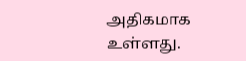அதிகமாக உள்ளது.